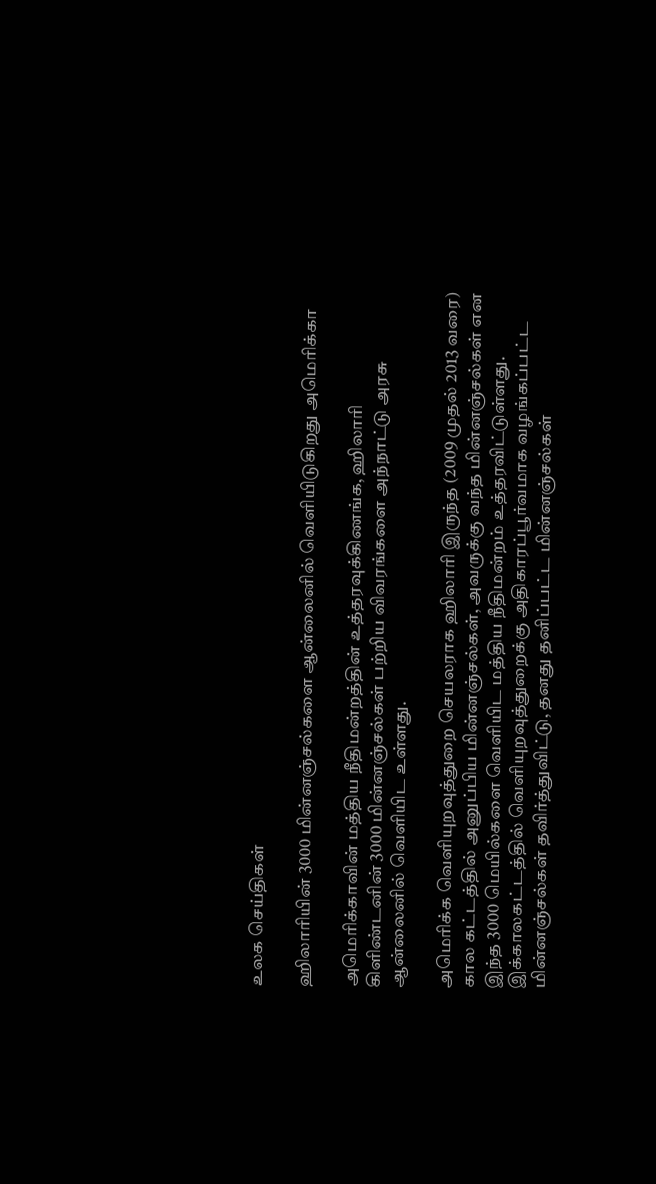உலக செய்திகள்

ஹிலாரியின் 3000 மின்னஞ்சல்களை ஆன்லைனில் வெளியிடுகிறது அமெரிக்கா

அமெரிக்காவின் மத்திய நீதிமன்றத்தின் உத்தரவுக்கிணங்க, ஹிலாரி கிளிண்டனின் 3000 மின்னஞ்சல்கள் பற்றிய விவரங்களை அந்நாட்டு அரசு ஆன்லைனில் வெளியிட உள்ளது.

அமெரிக்க வெளியுறவுத்துறை செயலராக ஹிலாரி இருந்த (2009 முதல் 2013 வரை) கால கட்டத்தில் அனுப்பிய மின்னஞ்சல்கள், அவருக்கு வந்த மின்னஞ்சல்கள் என இந்த 3000 மெயில்களை வெளியிட மத்திய நீதிமன்றம் உத்தரவிட்டுள்ளது. இக்காலகட்டத்தில் வெளியுறவுத்துறைக்கு அதிகாரப்பூர்வமாக வழங்கப்பட்ட மின்னஞ்சல்கள் தவிர்த்துவிட்டு, தனது தனிப்பட்ட மின்னஞ்சல்கள்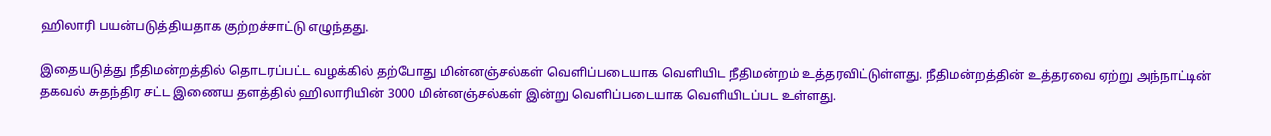ஹிலாரி பயன்படுத்தியதாக குற்றச்சாட்டு எழுந்தது.

இதையடுத்து நீதிமன்றத்தில் தொடரப்பட்ட வழக்கில் தற்போது மின்னஞ்சல்கள் வெளிப்படையாக வெளியிட நீதிமன்றம் உத்தரவிட்டுள்ளது. நீதிமன்றத்தின் உத்தரவை ஏற்று அந்நாட்டின் தகவல் சுதந்திர சட்ட இணைய தளத்தில் ஹிலாரியின் 3000 மின்னஞ்சல்கள் இன்று வெளிப்படையாக வெளியிடப்பட உள்ளது.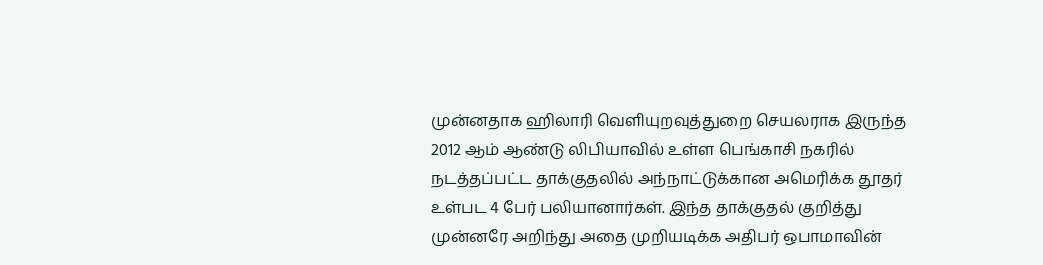முன்னதாக ஹிலாரி வெளியுறவுத்துறை செயலராக இருந்த 2012 ஆம் ஆண்டு லிபியாவில் உள்ள பெங்காசி நகரில் நடத்தப்பட்ட தாக்குதலில் அந்நாட்டுக்கான அமெரிக்க தூதர் உள்பட 4 பேர் பலியானார்கள். இந்த தாக்குதல் குறித்து முன்னரே அறிந்து அதை முறியடிக்க அதிபர் ஒபாமாவின்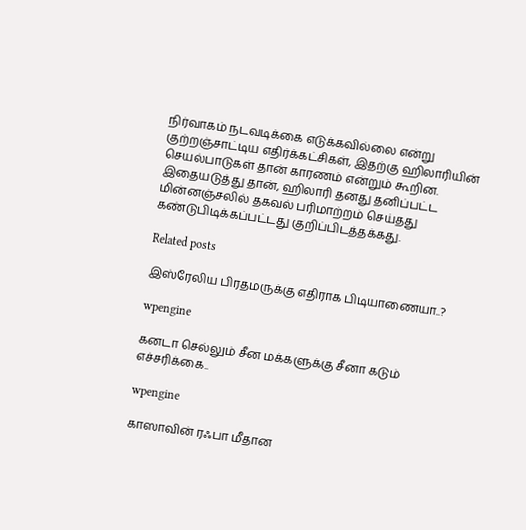நிர்வாகம் நடவடிக்கை எடுக்கவில்லை என்று குற்றஞ்சாட்டிய எதிர்க்கட்சிகள், இதற்கு ஹிலாரியின் செயல்பாடுகள் தான் காரணம் என்றும் கூறின. இதையடுத்து தான், ஹிலாரி தனது தனிப்பட்ட மின்னஞ்சலில் தகவல் பரிமாற்றம் செய்தது கண்டுபிடிக்கப்பட்டது குறிப்பிடத்தக்கது.

Related posts

இஸ்ரேலிய பிரதமருக்கு எதிராக பிடியாணையா..?

wpengine

கனடா செல்லும் சீன மக்களுக்கு சீனா கடும் எச்சரிக்கை..

wpengine

காஸாவின் ரஃபா மீதான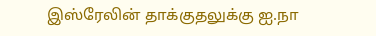இஸ்ரேலின் தாக்குதலுக்கு ஐ.நா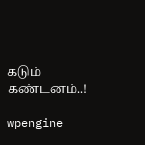கடும் கண்டனம்..!

wpengine